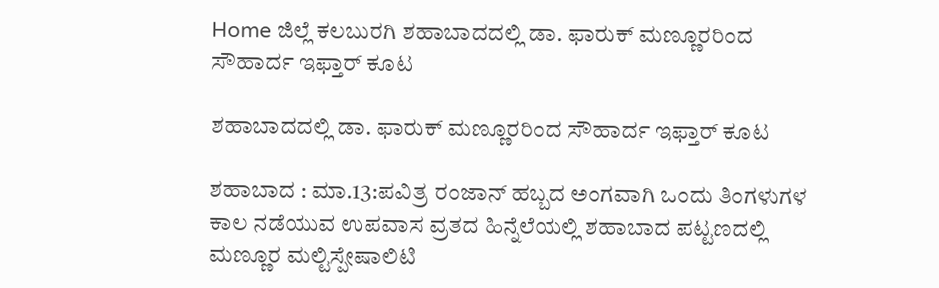Home ಜಿಲ್ಲೆ ಕಲಬುರಗಿ ಶಹಾಬಾದದಲ್ಲಿ ಡಾ. ಫಾರುಕ್ ಮಣ್ಣೂರರಿಂದ ಸೌಹಾರ್ದ ಇಫ್ತಾರ್ ಕೂಟ

ಶಹಾಬಾದದಲ್ಲಿ ಡಾ. ಫಾರುಕ್ ಮಣ್ಣೂರರಿಂದ ಸೌಹಾರ್ದ ಇಫ್ತಾರ್ ಕೂಟ

ಶಹಾಬಾದ : ಮಾ.13:ಪವಿತ್ರ ರಂಜಾನ್ ಹಬ್ಬದ ಅಂಗವಾಗಿ ಒಂದು ತಿಂಗಳುಗಳ ಕಾಲ ನಡೆಯುವ ಉಪವಾಸ ವ್ರತದ ಹಿನ್ನೆಲೆಯಲ್ಲಿ ಶಹಾಬಾದ ಪಟ್ಟಣದಲ್ಲಿ ಮಣ್ಣೂರ ಮಲ್ಟಿಸ್ಪೇಷಾಲಿಟಿ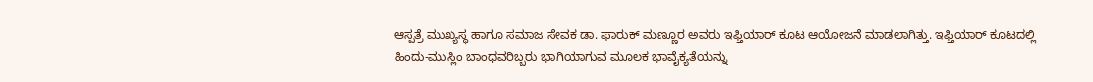ಆಸ್ಪತ್ರೆ ಮುಖ್ಯಸ್ಥ ಹಾಗೂ ಸಮಾಜ ಸೇವಕ ಡಾ. ಫಾರುಕ್ ಮಣ್ಣೂರ ಅವರು ಇಫ್ತಿಯಾರ್ ಕೂಟ ಆಯೋಜನೆ ಮಾಡಲಾಗಿತ್ತು. ಇಫ್ತಿಯಾರ್ ಕೂಟದಲ್ಲಿ ಹಿಂದು-ಮುಸ್ಲಿಂ ಬಾಂಧವರಿಬ್ಬರು ಭಾಗಿಯಾಗುವ ಮೂಲಕ ಭಾವೈಕ್ಯತೆಯನ್ನು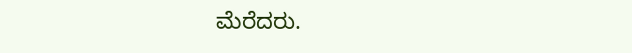ಮೆರೆದರು.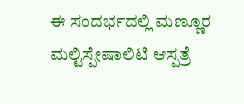ಈ ಸಂದರ್ಭದಲ್ಲಿ ಮಣ್ಣೂರ ಮಲ್ಟಿಸ್ಪೇಷಾಲಿಟಿ ಆಸ್ಪತ್ರೆ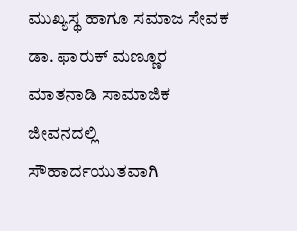ಮುಖ್ಯಸ್ಥ ಹಾಗೂ ಸಮಾಜ ಸೇವಕ ಡಾ. ಫಾರುಕ್ ಮಣ್ಣೂರ ಮಾತನಾಡಿ ಸಾಮಾಜಿಕ ಜೀವನದಲ್ಲಿ ಸೌಹಾರ್ದಯುತವಾಗಿ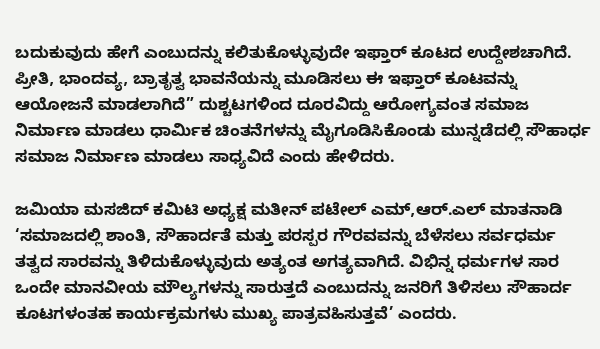ಬದುಕುವುದು ಹೇಗೆ ಎಂಬುದನ್ನು ಕಲಿತುಕೊಳ್ಳುವುದೇ ಇಫ್ತಾರ್ ಕೂಟದ ಉದ್ದೇಶಚಾಗಿದೆ. ಪ್ರೀತಿ, ಭಾಂದವ್ಯ, ಬ್ರಾತೃತ್ವ ಭಾವನೆಯನ್ನು ಮೂಡಿಸಲು ಈ ಇಫ್ತಾರ್ ಕೂಟವನ್ನು ಆಯೋಜನೆ ಮಾಡಲಾಗಿದೆ” ದುಶ್ಚಟಗಳಿಂದ ದೂರವಿದ್ದು ಆರೋಗ್ಯವಂತ ಸಮಾಜ ನಿರ್ಮಾಣ ಮಾಡಲು ಧಾರ್ಮಿಕ ಚಿಂತನೆಗಳನ್ನು ಮೈಗೂಡಿಸಿಕೊಂಡು ಮುನ್ನಡೆದಲ್ಲಿ ಸೌಹಾರ್ಧ ಸಮಾಜ ನಿರ್ಮಾಣ ಮಾಡಲು ಸಾಧ್ಯವಿದೆ ಎಂದು ಹೇಳಿದರು.

ಜಮಿಯಾ ಮಸಜಿದ್ ಕಮಿಟಿ ಅಧ್ಯಕ್ಷ ಮತೀನ್ ಪಟೇಲ್ ಎಮ್,ಆರ್.ಎಲ್ ಮಾತನಾಡಿ ‘ಸಮಾಜದಲ್ಲಿ ಶಾಂತಿ, ಸೌಹಾರ್ದತೆ ಮತ್ತು ಪರಸ್ಪರ ಗೌರವವನ್ನು ಬೆಳೆಸಲು ಸರ್ವಧರ್ಮ ತತ್ವದ ಸಾರವನ್ನು ತಿಳಿದುಕೊಳ್ಳುವುದು ಅತ್ಯಂತ ಅಗತ್ಯವಾಗಿದೆ. ವಿಭಿನ್ನ ಧರ್ಮಗಳ ಸಾರ ಒಂದೇ ಮಾನವೀಯ ಮೌಲ್ಯಗಳನ್ನು ಸಾರುತ್ತದೆ ಎಂಬುದನ್ನು ಜನರಿಗೆ ತಿಳಿಸಲು ಸೌಹಾರ್ದ ಕೂಟಗಳಂತಹ ಕಾರ್ಯಕ್ರಮಗಳು ಮುಖ್ಯ ಪಾತ್ರವಹಿಸುತ್ತವೆ’ ಎಂದರು.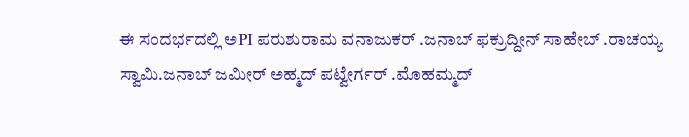ಈ ಸಂದರ್ಭದಲ್ಲಿ ಅPI ಪರುಶುರಾಮ ವನಾಜುಕರ್ .ಜನಾಬ್ ಫಕ್ರುದ್ದೀನ್ ಸಾಹೇಬ್ .ರಾಚಯ್ಯ ಸ್ವಾಮಿ.ಜನಾಬ್ ಜಮೀರ್ ಅಹ್ಮದ್ ಪಟ್ವೇರ್ಗರ್ .ಮೊಹಮ್ಮದ್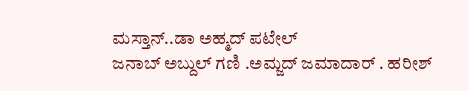ಮಸ್ತಾನ್..ಡಾ ಅಹ್ಮದ್ ಪಟೇಲ್
ಜನಾಬ್ ಅಬ್ದುಲ್ ಗಣಿ .ಅಮ್ಜದ್ ಜಮಾದಾರ್ . ಹರೀಶ್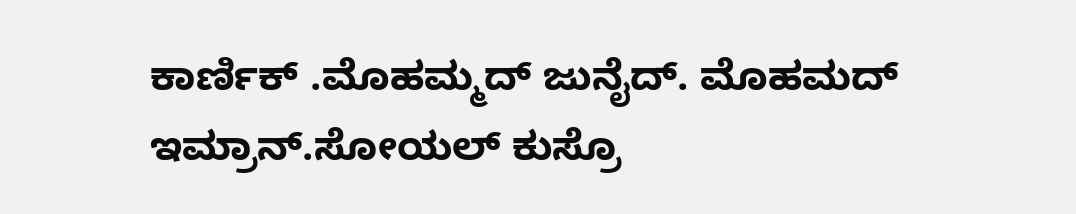ಕಾರ್ಣಿಕ್ .ಮೊಹಮ್ಮದ್ ಜುನೈದ್. ಮೊಹಮದ್ ಇಮ್ರಾನ್.ಸೋಯಲ್ ಕುಸ್ರೊ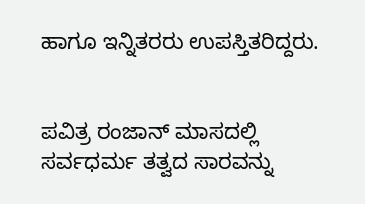ಹಾಗೂ ಇನ್ನಿತರರು ಉಪಸ್ತಿತರಿದ್ದರು.


ಪವಿತ್ರ ರಂಜಾನ್ ಮಾಸದಲ್ಲಿ ಸರ್ವಧರ್ಮ ತತ್ವದ ಸಾರವನ್ನು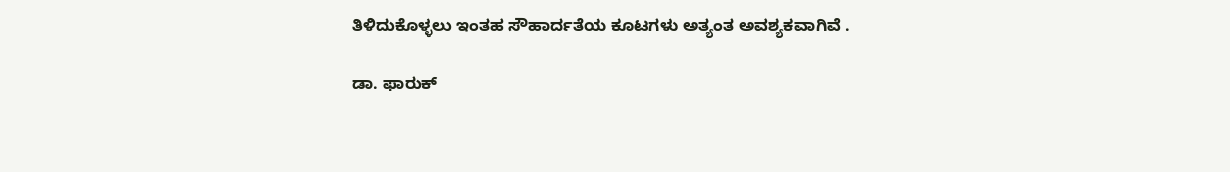ತಿಳಿದುಕೊಳ್ಳಲು ಇಂತಹ ಸೌಹಾರ್ದತೆಯ ಕೂಟಗಳು ಅತ್ಯಂತ ಅವಶ್ಯಕವಾಗಿವೆ .

ಡಾ. ಫಾರುಕ್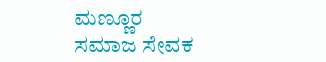ಮಣ್ಣೂರ
ಸಮಾಜ ಸೇವಕ